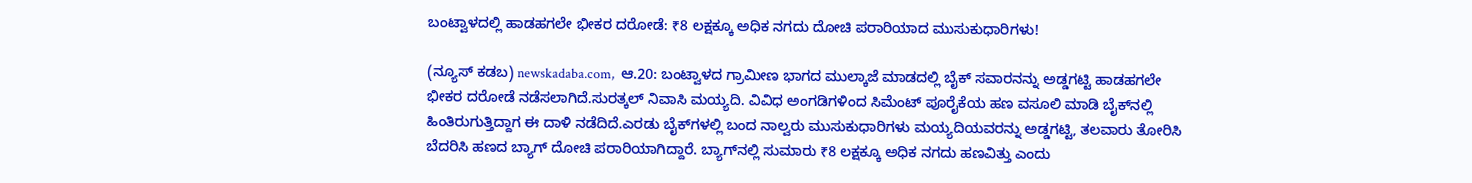ಬಂಟ್ವಾಳದಲ್ಲಿ ಹಾಡಹಗಲೇ ಭೀಕರ ದರೋಡೆ: ₹8 ಲಕ್ಷಕ್ಕೂ ಅಧಿಕ ನಗದು ದೋಚಿ ಪರಾರಿಯಾದ ಮುಸುಕುಧಾರಿಗಳು!

(ನ್ಯೂಸ್‌ ಕಡಬ) newskadaba.com,  ಆ.20: ಬಂಟ್ವಾಳದ ಗ್ರಾಮೀಣ ಭಾಗದ ಮುಲ್ಕಾಜೆ ಮಾಡದಲ್ಲಿ ಬೈಕ್ ಸವಾರನನ್ನು ಅಡ್ಡಗಟ್ಟಿ ಹಾಡಹಗಲೇ ಭೀಕರ ದರೋಡೆ ನಡೆಸಲಾಗಿದೆ.ಸುರತ್ಕಲ್ ನಿವಾಸಿ ಮಯ್ಯದಿ. ವಿವಿಧ ಅಂಗಡಿಗಳಿಂದ ಸಿಮೆಂಟ್ ಪೂರೈಕೆಯ ಹಣ ವಸೂಲಿ ಮಾಡಿ ಬೈಕ್‌ನಲ್ಲಿ ಹಿಂತಿರುಗುತ್ತಿದ್ದಾಗ ಈ ದಾಳಿ ನಡೆದಿದೆ.ಎರಡು ಬೈಕ್‌ಗಳಲ್ಲಿ ಬಂದ ನಾಲ್ವರು ಮುಸುಕುಧಾರಿಗಳು ಮಯ್ಯದಿಯವರನ್ನು ಅಡ್ಡಗಟ್ಟಿ, ತಲವಾರು ತೋರಿಸಿ ಬೆದರಿಸಿ ಹಣದ ಬ್ಯಾಗ್ ದೋಚಿ ಪರಾರಿಯಾಗಿದ್ದಾರೆ. ಬ್ಯಾಗ್‌ನಲ್ಲಿ ಸುಮಾರು ₹8 ಲಕ್ಷಕ್ಕೂ ಅಧಿಕ ನಗದು ಹಣವಿತ್ತು ಎಂದು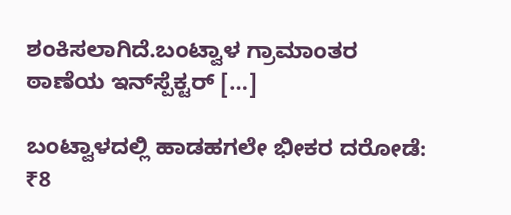ಶಂಕಿಸಲಾಗಿದೆ.ಬಂಟ್ವಾಳ ಗ್ರಾಮಾಂತರ ಠಾಣೆಯ ಇನ್‌ಸ್ಪೆಕ್ಟರ್ […]

ಬಂಟ್ವಾಳದಲ್ಲಿ ಹಾಡಹಗಲೇ ಭೀಕರ ದರೋಡೆ: ₹8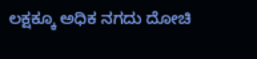ಲಕ್ಷಕ್ಕೂ ಅಧಿಕ ನಗದು ದೋಚಿ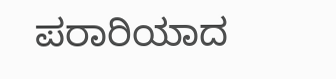ಪರಾರಿಯಾದ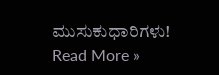ಮುಸುಕುಧಾರಿಗಳು! Read More »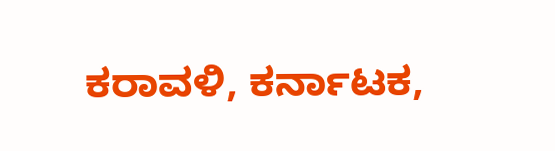ಕರಾವಳಿ, ಕರ್ನಾಟಕ,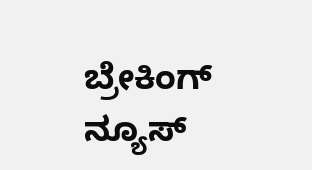ಬ್ರೇಕಿಂಗ್ ನ್ಯೂಸ್